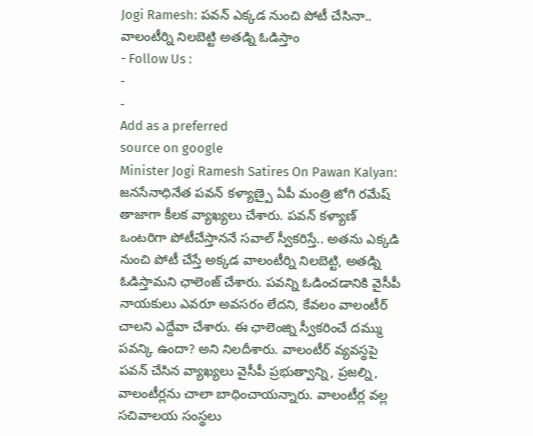Jogi Ramesh: పవన్ ఎక్కడ నుంచి పోటీ చేసినా.. వాలంటీర్ని నిలబెట్టి అతడ్ని ఓడిస్తాం
- Follow Us :
-
-
Add as a preferred
source on google
Minister Jogi Ramesh Satires On Pawan Kalyan: జనసేనాధినేత పవన్ కళ్యాణ్పై ఏపీ మంత్రి జోగి రమేష్ తాజాగా కీలక వ్యాఖ్యలు చేశారు. పవన్ కళ్యాణ్ ఒంటరిగా పోటీచేస్తాననే సవాల్ స్వీకరిస్తే.. అతను ఎక్కడి నుంచి పోటీ చేస్తే అక్కడ వాలంటీర్ని నిలబెట్టి, అతడ్ని ఓడిస్తామని ఛాలెంజ్ చేశారు. పవన్ని ఓడించడానికి వైసీపీ నాయకులు ఎవరూ అవసరం లేదని, కేవలం వాలంటీర్ చాలని ఎద్దేవా చేశారు. ఈ ఛాలెంజ్ని స్వీకరించే దమ్ము పవన్కి ఉందా? అని నిలదీశారు. వాలంటీర్ వ్యవస్థపై పవన్ చేసిన వ్యాఖ్యలు వైసీపీ ప్రభుత్వాన్ని, ప్రజల్ని, వాలంటీర్లను చాలా బాధించాయన్నారు. వాలంటీర్ల వల్ల సచివాలయ సంస్థలు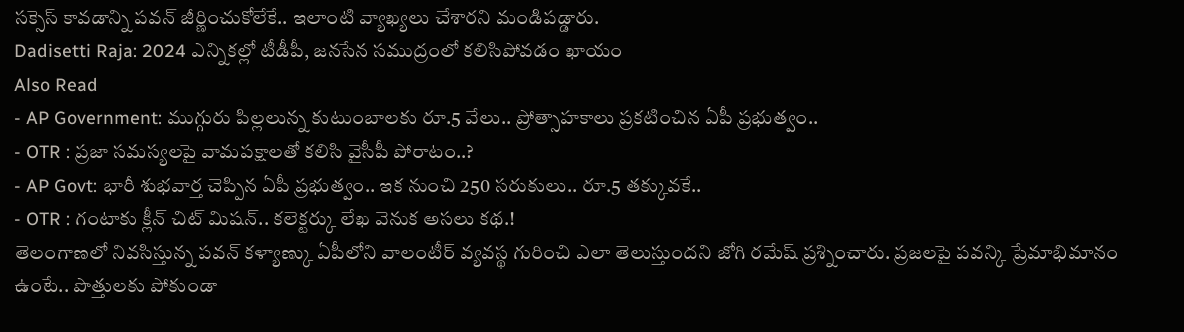సక్సెస్ కావడాన్ని పవన్ జీర్ణించుకోలేకే.. ఇలాంటి వ్యాఖ్యలు చేశారని మండిపడ్డారు.
Dadisetti Raja: 2024 ఎన్నికల్లో టీడీపీ, జనసేన సముద్రంలో కలిసిపోవడం ఖాయం
Also Read
- AP Government: ముగ్గురు పిల్లలున్న కుటుంబాలకు రూ.5 వేలు.. ప్రోత్సాహకాలు ప్రకటించిన ఏపీ ప్రభుత్వం..
- OTR : ప్రజా సమస్యలపై వామపక్షాలతో కలిసి వైసీపీ పోరాటం..?
- AP Govt: భారీ శుభవార్త చెప్పిన ఏపీ ప్రభుత్వం.. ఇక నుంచి 250 సరుకులు.. రూ.5 తక్కువకే..
- OTR : గంటాకు క్లీన్ చిట్ మిషన్.. కలెక్టర్కు లేఖ వెనుక అసలు కథ.!
తెలంగాణలో నివసిస్తున్న పవన్ కళ్యాణ్కు ఏపీలోని వాలంటీర్ వ్యవస్థ గురించి ఎలా తెలుస్తుందని జోగి రమేష్ ప్రశ్నించారు. ప్రజలపై పవన్కి ప్రేమాభిమానం ఉంటే.. పొత్తులకు పోకుండా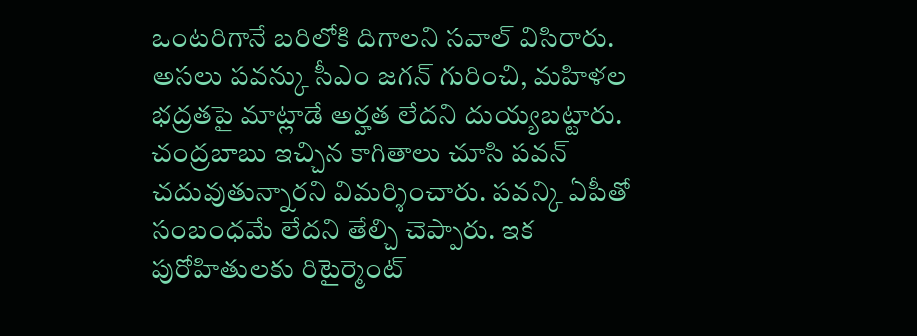ఒంటరిగానే బరిలోకి దిగాలని సవాల్ విసిరారు. అసలు పవన్కు సీఎం జగన్ గురించి, మహిళల భద్రతపై మాట్లాడే అర్హత లేదని దుయ్యబట్టారు. చంద్రబాబు ఇచ్చిన కాగితాలు చూసి పవన్ చదువుతున్నారని విమర్శించారు. పవన్కి ఏపీతో సంబంధమే లేదని తేల్చి చెప్పారు. ఇక పురోహితులకు రిటైర్మెంట్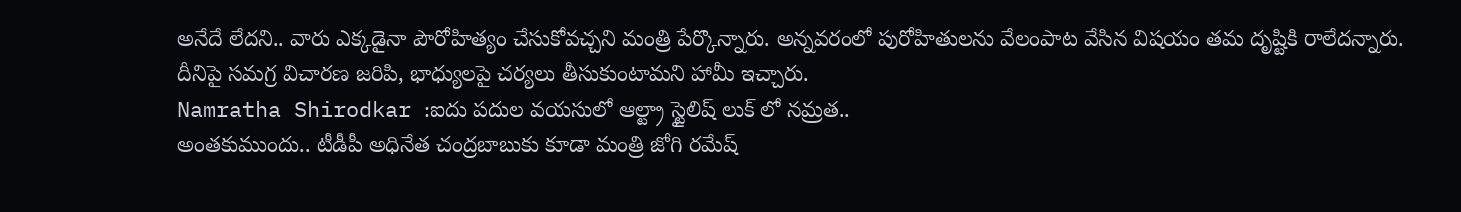అనేదే లేదని.. వారు ఎక్కడైనా పౌరోహిత్యం చేసుకోవచ్చని మంత్రి పేర్కొన్నారు. అన్నవరంలో పురోహితులను వేలంపాట వేసిన విషయం తమ దృష్టికి రాలేదన్నారు. దీనిపై సమగ్ర విచారణ జరిపి, భాధ్యులపై చర్యలు తీసుకుంటామని హామీ ఇచ్చారు.
Namratha Shirodkar :ఐదు పదుల వయసులో ఆల్ట్రా స్టైలిష్ లుక్ లో నమ్రత..
అంతకుముందు.. టీడీపీ అధినేత చంద్రబాబుకు కూడా మంత్రి జోగి రమేష్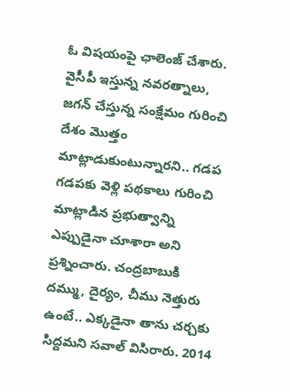ఓ విషయంపై ఛాలెంజ్ చేశారు. వైసీపీ ఇస్తున్న నవరత్నాలు, జగన్ చేస్తున్న సంక్షేమం గురించి దేశం మొత్తం మాట్లాడుకుంటున్నారని.. గడప గడపకు వెళ్లి పథకాలు గురించి మాట్లాడిన ప్రభుత్వాన్ని ఎప్పుడైనా చూశారా అని ప్రశ్నించారు. చంద్రబాబుకి దమ్ము, దైర్యం, చీము నెత్తురు ఉంటే.. ఎక్కడైనా తాను చర్చకు సిద్దమని సవాల్ విసిరారు. 2014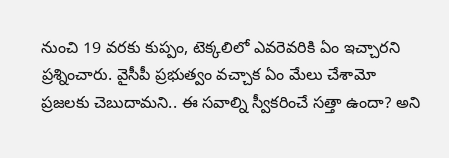నుంచి 19 వరకు కుప్పం, టెక్కలిలో ఎవరెవరికి ఏం ఇచ్చారని ప్రశ్నించారు. వైసీపీ ప్రభుత్వం వచ్చాక ఏం మేలు చేశామో ప్రజలకు చెబుదామని.. ఈ సవాల్ని స్వీకరించే సత్తా ఉందా? అని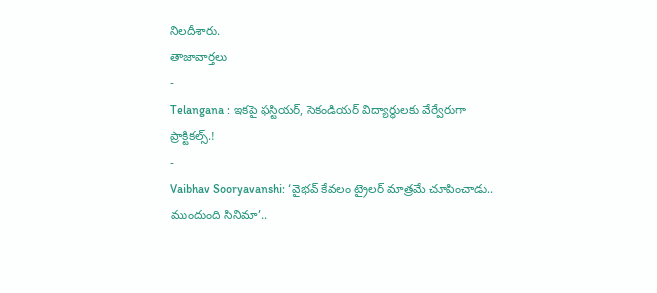నిలదీశారు.
తాజావార్తలు
-
Telangana : ఇకపై ఫస్టియర్, సెకండియర్ విద్యార్థులకు వేర్వేరుగా ప్రాక్టికల్స్.!
-
Vaibhav Sooryavanshi: ‘వైభవ్ కేవలం ట్రైలర్ మాత్రమే చూపించాడు.. ముందుంది సినిమా’..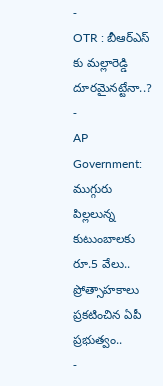-
OTR : బీఆర్ఎస్ కు మల్లారెడ్డి దూరమైనట్టేనా..?
-
AP Government: ముగ్గురు పిల్లలున్న కుటుంబాలకు రూ.5 వేలు.. ప్రోత్సాహకాలు ప్రకటించిన ఏపీ ప్రభుత్వం..
-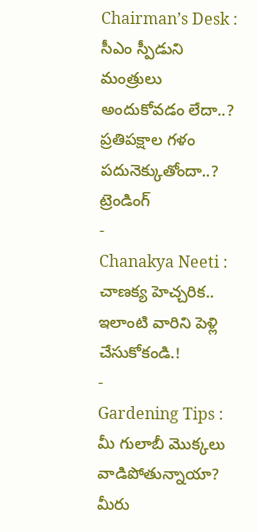Chairman’s Desk : సీఎం స్పీడుని మంత్రులు అందుకోవడం లేదా..? ప్రతిపక్షాల గళం పదునెక్కుతోందా..?
ట్రెండింగ్
-
Chanakya Neeti : చాణక్య హెచ్చరిక.. ఇలాంటి వారిని పెళ్లి చేసుకోకండి.!
-
Gardening Tips : మీ గులాబీ మొక్కలు వాడిపోతున్నాయా? మీరు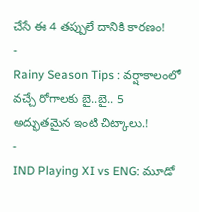చేసే ఈ 4 తప్పులే దానికి కారణం!
-
Rainy Season Tips : వర్షాకాలంలో వచ్చే రోగాలకు బై..బై.. 5 అద్భుతమైన ఇంటి చిట్కాలు.!
-
IND Playing XI vs ENG: మూడో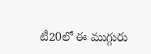టీ20లో ఈ ముగ్గురు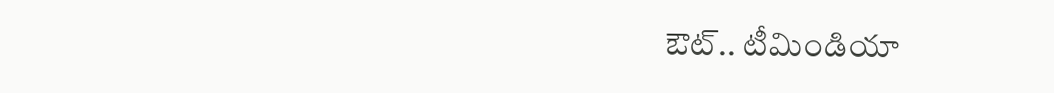ఔట్.. టీమిండియా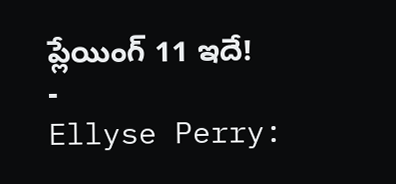ప్లేయింగ్ 11 ఇదే!
-
Ellyse Perry: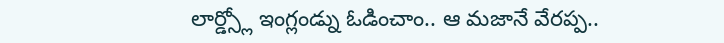లార్డ్స్లో ఇంగ్లండ్ను ఓడించాం.. ఆ మజానే వేరప్ప..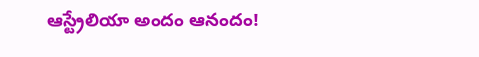ఆస్ట్రేలియా అందం ఆనందం!